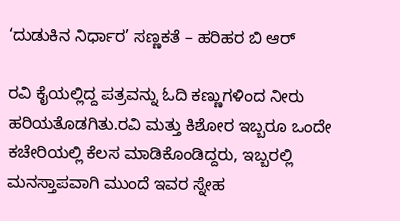‘ದುಡುಕಿನ ನಿರ್ಧಾರ’ ಸಣ್ಣಕತೆ – ಹರಿಹರ ಬಿ ಆರ್

ರವಿ ಕೈಯಲ್ಲಿದ್ದ ಪತ್ರವನ್ನು ಓದಿ ಕಣ್ಣುಗಳಿಂದ ನೀರು ಹರಿಯತೊಡಗಿತು.ರವಿ ಮತ್ತು ಕಿಶೋರ ಇಬ್ಬರೂ ಒಂದೇ ಕಚೇರಿಯಲ್ಲಿ ಕೆಲಸ ಮಾಡಿಕೊಂಡಿದ್ದರು, ಇಬ್ಬರಲ್ಲಿ ಮನಸ್ತಾಪವಾಗಿ ಮುಂದೆ ಇವರ ಸ್ನೇಹ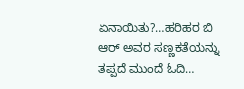ಏನಾಯಿತು?…ಹರಿಹರ ಬಿ ಆರ್ ಅವರ ಸಣ್ಣಕತೆಯನ್ನು ತಪ್ಪದೆ ಮುಂದೆ ಓದಿ…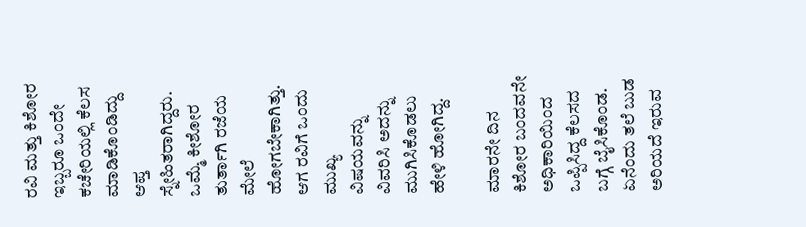ರವಿ ಮತ್ತು ಕಿಶೋರ ಇಬ್ಬರೂ ಒಂದೇ ಕಚೇರಿಯಲ್ಲಿ ಕೆಲಸ ಮಾಡಿಕೊಂಡಿದ್ದು ಆಪ್ತ ಸ್ನೇಹಿತರಾಗಿದ್ದರು. ಒಮ್ಮೆ ಕೀಶೋರ ತುರ್ತಾಗಿ ರಜೆಯ ಮೇಲೆ ಹೋಗಬೇಕಾಗಿತ್ತು. ಆಗ ರವಿಗೆ ಒಂದು ಮುಖ್ಯ ವಿಷಯವನ್ನು ವಿವರಿಸಿ ಅದನ್ನು ಮುಗಿಸಿಕೊಡಲು ಹೇಳಿ ಹೋಗಿದ್ದ.

ಮಾರನೇ ದಿನ ಕಿಶೋರ ಬಂದವನೇ ಅಧಿಕಾರಿಯಿಂದ ಒಪ್ಪಿಸಿದ್ದ ಕೆಲಸದ ಬಗ್ಗೆ ಬೈಸಿಕೊಂಡ. ಏನೆಂದು ತಲೆ ಬುಡ ಅರಿಯದೆ ಇರುವ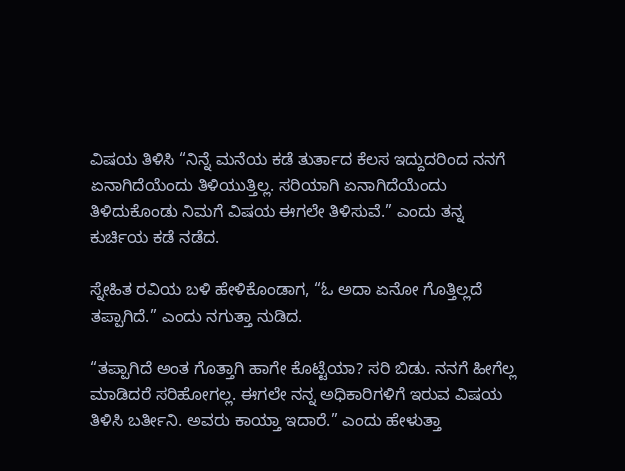ವಿಷಯ ತಿಳಿಸಿ “ನಿನ್ನೆ ಮನೆಯ ಕಡೆ ತುರ್ತಾದ ಕೆಲಸ ಇದ್ದುದರಿಂದ ನನಗೆ ಏನಾಗಿದೆಯೆಂದು ತಿಳಿಯುತ್ತಿಲ್ಲ. ಸರಿಯಾಗಿ ಏನಾಗಿದೆಯೆಂದು ತಿಳಿದುಕೊಂಡು ನಿಮಗೆ ವಿಷಯ ಈಗಲೇ ತಿಳಿಸುವೆ.” ಎಂದು ತನ್ನ ಕುರ್ಚಿಯ ಕಡೆ ನಡೆದ.

ಸ್ನೇಹಿತ ರವಿಯ ಬಳಿ ಹೇಳಿಕೊಂಡಾಗ, “ಓ ಅದಾ ಏನೋ ಗೊತ್ತಿಲ್ಲದೆ ತಪ್ಪಾಗಿದೆ.” ಎಂದು ನಗುತ್ತಾ ನುಡಿದ.

“ತಪ್ಪಾಗಿದೆ ಅಂತ ಗೊತ್ತಾಗಿ ಹಾಗೇ ಕೊಟ್ಟೆಯಾ? ಸರಿ ಬಿಡು. ನನಗೆ ಹೀಗೆಲ್ಲ ಮಾಡಿದರೆ ಸರಿಹೋಗಲ್ಲ. ಈಗಲೇ ನನ್ನ ಅಧಿಕಾರಿಗಳಿಗೆ ಇರುವ ವಿಷಯ ತಿಳಿಸಿ ಬರ್ತೀನಿ. ಅವರು ಕಾಯ್ತಾ ಇದಾರೆ.” ಎಂದು ಹೇಳುತ್ತಾ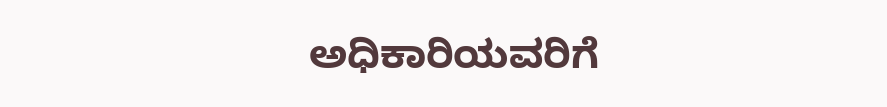ಅಧಿಕಾರಿಯವರಿಗೆ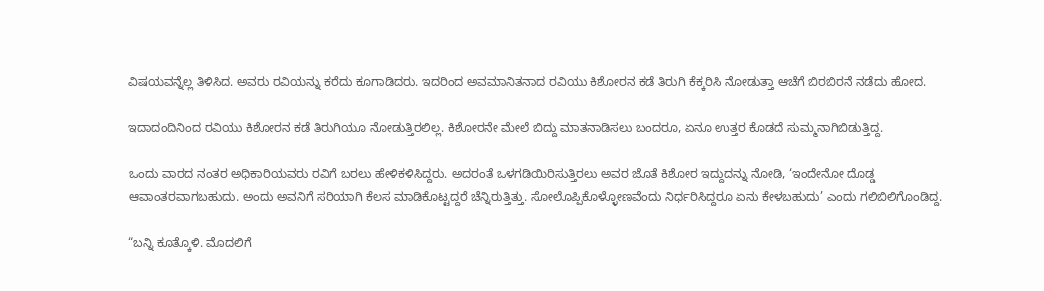ವಿಷಯವನ್ನೆಲ್ಲ ತಿಳಿಸಿದ. ಅವರು ರವಿಯನ್ನು ಕರೆದು ಕೂಗಾಡಿದರು. ಇದರಿಂದ ಅವಮಾನಿತನಾದ ರವಿಯು ಕಿಶೋರನ ಕಡೆ ತಿರುಗಿ ಕೆಕ್ಕರಿಸಿ ನೋಡುತ್ತಾ ಆಚೆಗೆ ಬಿರಬಿರನೆ ನಡೆದು ಹೋದ.

ಇದಾದಂದಿನಿಂದ ರವಿಯು ಕಿಶೋರನ ಕಡೆ ತಿರುಗಿಯೂ ನೋಡುತ್ತಿರಲಿಲ್ಲ. ಕಿಶೋರನೇ ಮೇಲೆ ಬಿದ್ದು ಮಾತನಾಡಿಸಲು ಬಂದರೂ, ಏನೂ ಉತ್ತರ ಕೊಡದೆ ಸುಮ್ಮನಾಗಿಬಿಡುತ್ತಿದ್ದ.

ಒಂದು ವಾರದ ನಂತರ ಅಧಿಕಾರಿಯವರು ರವಿಗೆ ಬರಲು ಹೇಳಿಕಳಿಸಿದ್ದರು. ಅದರಂತೆ ಒಳಗಡಿಯಿರಿಸುತ್ತಿರಲು ಅವರ ಜೊತೆ ಕಿಶೋರ ಇದ್ದುದನ್ನು ನೋಡಿ, ‘ಇಂದೇನೋ ದೊಡ್ಡ ಆವಾಂತರವಾಗಬಹುದು. ಅಂದು ಅವನಿಗೆ ಸರಿಯಾಗಿ ಕೆಲಸ ಮಾಡಿಕೊಟ್ಟದ್ದರೆ ಚೆನ್ನಿರುತ್ತಿತ್ತು. ಸೋಲೊಪ್ಪಿಕೊಳ್ಳೋಣವೆಂದು ನಿರ್ಧರಿಸಿದ್ದರೂ ಏನು ಕೇಳಬಹುದು’ ಎಂದು ಗಲಿಬಿಲಿಗೊಂಡಿದ್ದ.

“ಬನ್ನಿ ಕೂತ್ಕೊಳಿ. ಮೊದಲಿಗೆ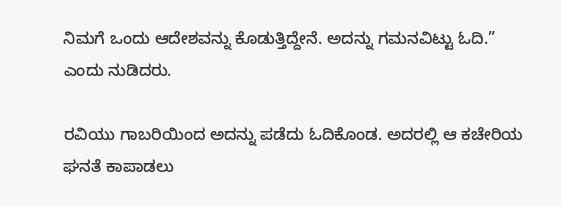ನಿಮಗೆ ಒಂದು ಆದೇಶವನ್ನು ಕೊಡುತ್ತಿದ್ದೇನೆ. ಅದನ್ನು ಗಮನವಿಟ್ಟು ಓದಿ.” ಎಂದು ನುಡಿದರು.

ರವಿಯು ಗಾಬರಿಯಿಂದ ಅದನ್ನು ಪಡೆದು ಓದಿಕೊಂಡ. ಅದರಲ್ಲಿ ಆ ಕಚೇರಿಯ ಘನತೆ ಕಾಪಾಡಲು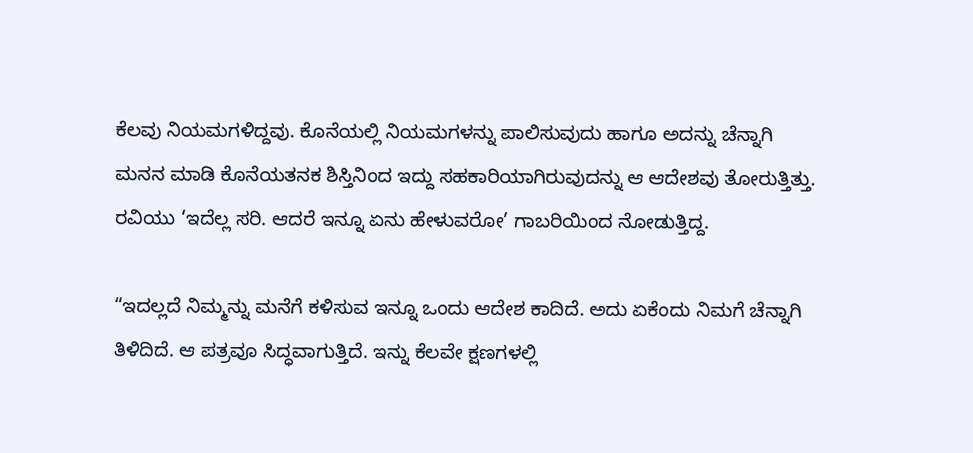ಕೆಲವು ನಿಯಮಗಳಿದ್ದವು. ಕೊನೆಯಲ್ಲಿ ನಿಯಮಗಳನ್ನು ಪಾಲಿಸುವುದು ಹಾಗೂ ಅದನ್ನು ಚೆನ್ನಾಗಿ ಮನನ ಮಾಡಿ ಕೊನೆಯತನಕ ಶಿಸ್ತಿನಿಂದ ಇದ್ದು ಸಹಕಾರಿಯಾಗಿರುವುದನ್ನು ಆ ಆದೇಶವು ತೋರುತ್ತಿತ್ತು.  ರವಿಯು ‘ಇದೆಲ್ಲ ಸರಿ. ಆದರೆ ಇನ್ನೂ ಏನು ಹೇಳುವರೋ’ ಗಾಬರಿಯಿಂದ ನೋಡುತ್ತಿದ್ದ.

“ಇದಲ್ಲದೆ ನಿಮ್ಮನ್ನು ಮನೆಗೆ ಕಳಿಸುವ ಇನ್ನೂ ಒಂದು ಆದೇಶ ಕಾದಿದೆ. ಅದು ಏಕೆಂದು ನಿಮಗೆ ಚೆನ್ನಾಗಿ ತಿಳಿದಿದೆ. ಆ ಪತ್ರವೂ ಸಿದ್ಧವಾಗುತ್ತಿದೆ. ಇನ್ನು ಕೆಲವೇ ಕ್ಷಣಗಳಲ್ಲಿ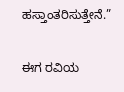ಹಸ್ತಾಂತರಿಸುತ್ತೇನೆ.”

ಈಗ ರವಿಯ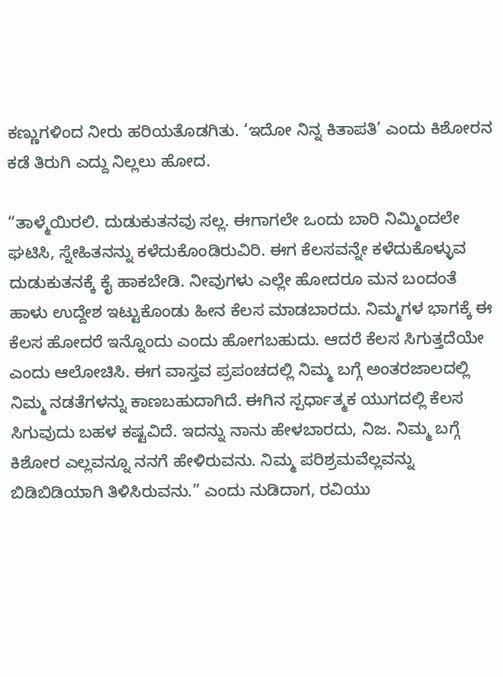ಕಣ್ಣುಗಳಿಂದ ನೀರು ಹರಿಯತೊಡಗಿತು. ‘ಇದೋ ನಿನ್ನ ಕಿತಾಪತಿ’ ಎಂದು ಕಿಶೋರನ ಕಡೆ ತಿರುಗಿ ಎದ್ದು ನಿಲ್ಲಲು ಹೋದ.

“ತಾಳ್ಮೆಯಿರಲಿ. ದುಡುಕುತನವು ಸಲ್ಲ. ಈಗಾಗಲೇ ಒಂದು ಬಾರಿ ನಿಮ್ಮಿಂದಲೇ ಘಟಿಸಿ, ಸ್ನೇಹಿತನನ್ನು ಕಳೆದುಕೊಂಡಿರುವಿರಿ. ಈಗ ಕೆಲಸವನ್ನೇ ಕಳೆದುಕೊಳ್ಳುವ ದುಡುಕುತನಕ್ಕೆ ಕೈ ಹಾಕಬೇಡಿ. ನೀವುಗಳು ಎಲ್ಲೇ ಹೋದರೂ ಮನ ಬಂದಂತೆ ಹಾಳು ಉದ್ದೇಶ ಇಟ್ಟುಕೊಂಡು ಹೀನ ಕೆಲಸ ಮಾಡಬಾರದು. ನಿಮ್ಮಗಳ ಭಾಗಕ್ಕೆ ಈ ಕೆಲಸ ಹೋದರೆ ಇನ್ನೊಂದು ಎಂದು ಹೋಗಬಹುದು. ಆದರೆ ಕೆಲಸ ಸಿಗುತ್ತದೆಯೇ ಎಂದು ಆಲೋಚಿಸಿ. ಈಗ ವಾಸ್ತವ ಪ್ರಪಂಚದಲ್ಲಿ ನಿಮ್ಮ ಬಗ್ಗೆ ಅಂತರಜಾಲದಲ್ಲಿ ನಿಮ್ಮ ನಡತೆಗಳನ್ನು ಕಾಣಬಹುದಾಗಿದೆ. ಈಗಿನ ಸ್ಪರ್ಧಾತ್ಮಕ ಯುಗದಲ್ಲಿ ಕೆಲಸ ಸಿಗುವುದು ಬಹಳ ಕಷ್ಟವಿದೆ. ಇದನ್ನು ನಾನು ಹೇಳಬಾರದು, ನಿಜ. ನಿಮ್ಮ ಬಗ್ಗೆ ಕಿಶೋರ ಎಲ್ಲವನ್ನೂ ನನಗೆ ಹೇಳಿರುವನು. ನಿಮ್ಮ ಪರಿಶ್ರಮವೆಲ್ಲವನ್ನು ಬಿಡಿಬಿಡಿಯಾಗಿ ತಿಳಿಸಿರುವನು.” ಎಂದು ನುಡಿದಾಗ, ರವಿಯು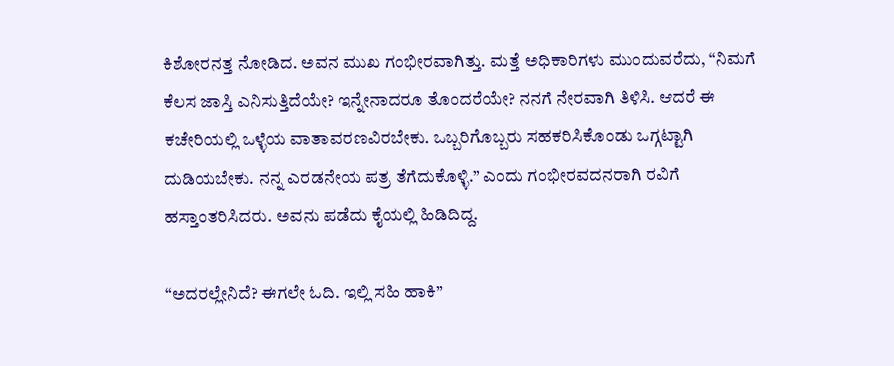ಕಿಶೋರನತ್ತ ನೋಡಿದ. ಅವನ ಮುಖ ಗಂಭೀರವಾಗಿತ್ತು. ಮತ್ತೆ ಅಧಿಕಾರಿಗಳು ಮುಂದುವರೆದು, “ನಿಮಗೆ ಕೆಲಸ ಜಾಸ್ತಿ ಎನಿಸುತ್ತಿದೆಯೇ? ಇನ್ನೇನಾದರೂ ತೊಂದರೆಯೇ? ನನಗೆ ನೇರವಾಗಿ ತಿಳಿಸಿ. ಆದರೆ ಈ ಕಚೇರಿಯಲ್ಲಿ ಒಳ್ಳೆಯ ವಾತಾವರಣವಿರಬೇಕು. ಒಬ್ಬರಿಗೊಬ್ಬರು ಸಹಕರಿಸಿಕೊಂಡು ಒಗ್ಗಟ್ಟಾಗಿ ದುಡಿಯಬೇಕು. ನನ್ನ ಎರಡನೇಯ ಪತ್ರ ತೆಗೆದುಕೊಳ್ಳಿ.” ಎಂದು ಗಂಭೀರವದನರಾಗಿ ರವಿಗೆ ಹಸ್ತಾಂತರಿಸಿದರು. ಅವನು ಪಡೆದು ಕೈಯಲ್ಲಿ ಹಿಡಿದಿದ್ದ.

“ಅದರಲ್ಲೇನಿದೆ? ಈಗಲೇ ಓದಿ. ಇಲ್ಲಿ ಸಹಿ ಹಾಕಿ”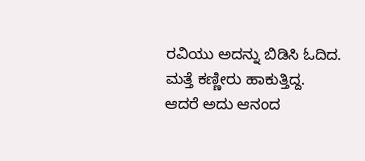ರವಿಯು ಅದನ್ನು ಬಿಡಿಸಿ ಓದಿದ. ಮತ್ತೆ ಕಣ್ಣೀರು ಹಾಕುತ್ತಿದ್ದ. ಆದರೆ ಅದು ಆನಂದ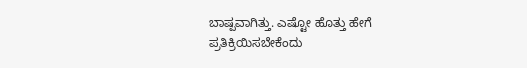ಬಾಷ್ಪವಾಗಿತ್ತು. ಎಷ್ಟೋ ಹೊತ್ತು ಹೇಗೆ ಪ್ರತಿಕ್ರಿಯಿಸಬೇಕೆಂದು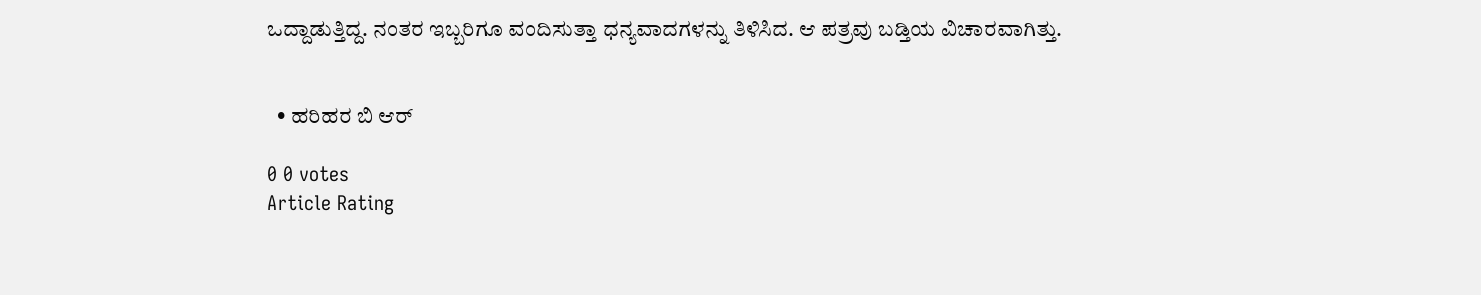ಒದ್ದಾಡುತ್ತಿದ್ದ. ನಂತರ ಇಬ್ಬರಿಗೂ ವಂದಿಸುತ್ತಾ ಧನ್ಯವಾದಗಳನ್ನು ತಿಳಿಸಿದ. ಆ ಪತ್ರವು ಬಡ್ತಿಯ ವಿಚಾರವಾಗಿತ್ತು.


  • ಹರಿಹರ ಬಿ ಆರ್

0 0 votes
Article Rating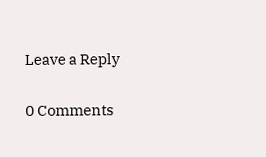Leave a Reply

0 Comments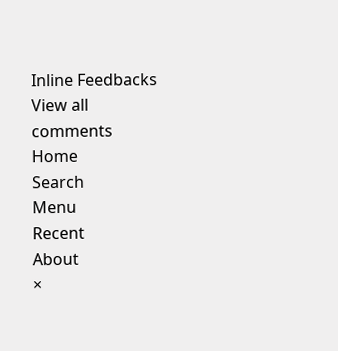Inline Feedbacks
View all comments
Home
Search
Menu
Recent
About
×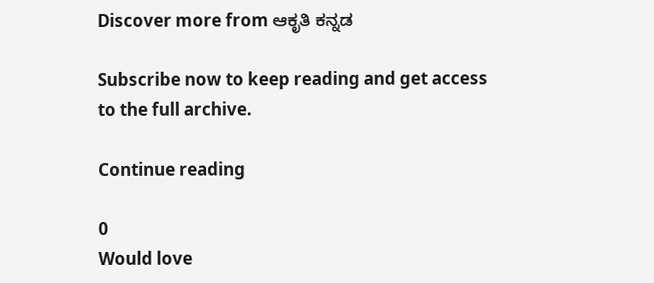Discover more from ಆಕೃತಿ ಕನ್ನಡ

Subscribe now to keep reading and get access to the full archive.

Continue reading

0
Would love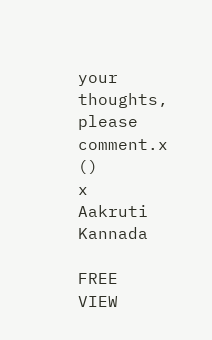your thoughts, please comment.x
()
x
Aakruti Kannada

FREE
VIEW